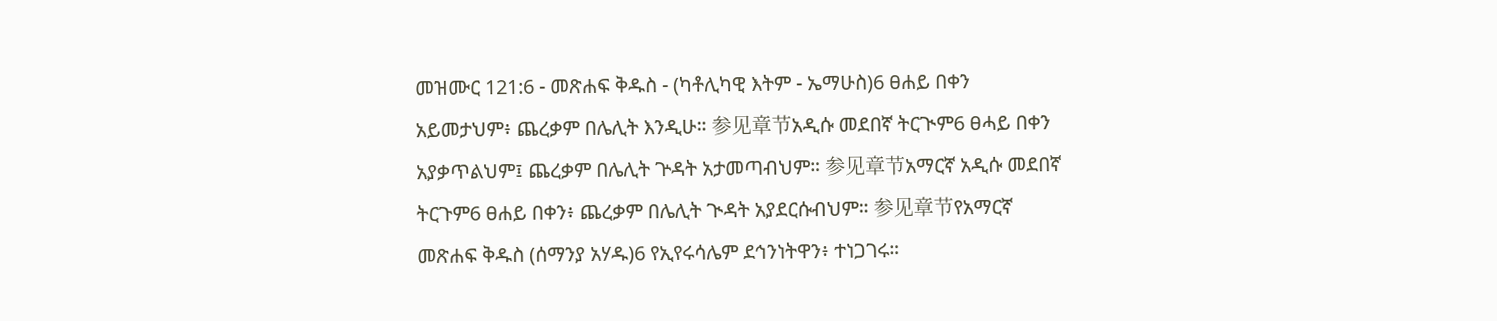መዝሙር 121:6 - መጽሐፍ ቅዱስ - (ካቶሊካዊ እትም - ኤማሁስ)6 ፀሐይ በቀን አይመታህም፥ ጨረቃም በሌሊት እንዲሁ። 参见章节አዲሱ መደበኛ ትርጒም6 ፀሓይ በቀን አያቃጥልህም፤ ጨረቃም በሌሊት ጕዳት አታመጣብህም። 参见章节አማርኛ አዲሱ መደበኛ ትርጉም6 ፀሐይ በቀን፥ ጨረቃም በሌሊት ጒዳት አያደርሱብህም። 参见章节የአማርኛ መጽሐፍ ቅዱስ (ሰማንያ አሃዱ)6 የኢየሩሳሌም ደኅንነትዋን፥ ተነጋገሩ።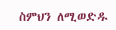ስምህን ለሚወድዱ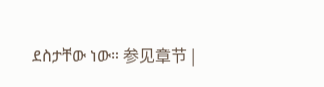ደስታቸው ነው። 参见章节 |